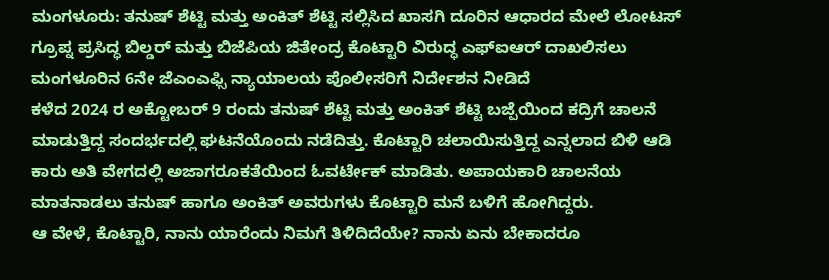ಮಂಗಳೂರು: ತನುಷ್ ಶೆಟ್ಟಿ ಮತ್ತು ಅಂಕಿತ್ ಶೆಟ್ಟಿ ಸಲ್ಲಿಸಿದ ಖಾಸಗಿ ದೂರಿನ ಆಧಾರದ ಮೇಲೆ ಲೋಟಸ್ ಗ್ರೂಪ್ನ ಪ್ರಸಿದ್ಧ ಬಿಲ್ಡರ್ ಮತ್ತು ಬಿಜೆಪಿಯ ಜಿತೇಂದ್ರ ಕೊಟ್ಟಾರಿ ವಿರುದ್ಧ ಎಫ್ಐಆರ್ ದಾಖಲಿಸಲು ಮಂಗಳೂರಿನ 6ನೇ ಜೆಎಂಎಫ್ಸಿ ನ್ಯಾಯಾಲಯ ಪೊಲೀಸರಿಗೆ ನಿರ್ದೇಶನ ನೀಡಿದೆ
ಕಳೆದ 2024 ರ ಅಕ್ಟೋಬರ್ 9 ರಂದು ತನುಷ್ ಶೆಟ್ಟಿ ಮತ್ತು ಅಂಕಿತ್ ಶೆಟ್ಟಿ ಬಜ್ಪೆಯಿಂದ ಕದ್ರಿಗೆ ಚಾಲನೆ ಮಾಡುತ್ತಿದ್ದ ಸಂದರ್ಭದಲ್ಲಿ ಘಟನೆಯೊಂದು ನಡೆದಿತ್ತು. ಕೊಟ್ಟಾರಿ ಚಲಾಯಿಸುತ್ತಿದ್ದ ಎನ್ನಲಾದ ಬಿಳಿ ಆಡಿ ಕಾರು ಅತಿ ವೇಗದಲ್ಲಿ ಅಜಾಗರೂಕತೆಯಿಂದ ಓವರ್ಟೇಕ್ ಮಾಡಿತು. ಅಪಾಯಕಾರಿ ಚಾಲನೆಯ ಮಾತನಾಡಲು ತನುಷ್ ಹಾಗೂ ಅಂಕಿತ್ ಅವರುಗಳು ಕೊಟ್ಟಾರಿ ಮನೆ ಬಳಿಗೆ ಹೋಗಿದ್ದರು.
ಆ ವೇಳೆ, ಕೊಟ್ಟಾರಿ, ನಾನು ಯಾರೆಂದು ನಿಮಗೆ ತಿಳಿದಿದೆಯೇ? ನಾನು ಏನು ಬೇಕಾದರೂ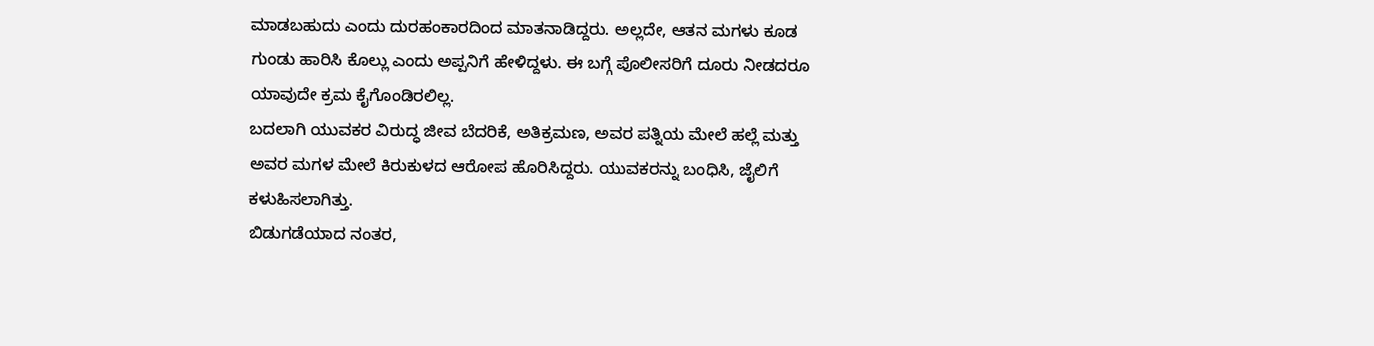ಮಾಡಬಹುದು ಎಂದು ದುರಹಂಕಾರದಿಂದ ಮಾತನಾಡಿದ್ದರು. ಅಲ್ಲದೇ, ಆತನ ಮಗಳು ಕೂಡ ಗುಂಡು ಹಾರಿಸಿ ಕೊಲ್ಲು ಎಂದು ಅಪ್ಪನಿಗೆ ಹೇಳಿದ್ದಳು. ಈ ಬಗ್ಗೆ ಪೊಲೀಸರಿಗೆ ದೂರು ನೀಡದರೂ ಯಾವುದೇ ಕ್ರಮ ಕೈಗೊಂಡಿರಲಿಲ್ಲ.
ಬದಲಾಗಿ ಯುವಕರ ವಿರುದ್ಧ ಜೀವ ಬೆದರಿಕೆ, ಅತಿಕ್ರಮಣ, ಅವರ ಪತ್ನಿಯ ಮೇಲೆ ಹಲ್ಲೆ ಮತ್ತು ಅವರ ಮಗಳ ಮೇಲೆ ಕಿರುಕುಳದ ಆರೋಪ ಹೊರಿಸಿದ್ದರು. ಯುವಕರನ್ನು ಬಂಧಿಸಿ, ಜೈಲಿಗೆ ಕಳುಹಿಸಲಾಗಿತ್ತು.
ಬಿಡುಗಡೆಯಾದ ನಂತರ,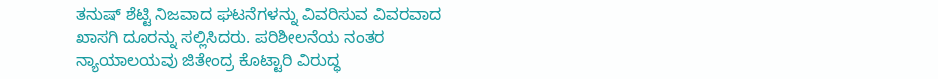ತನುಷ್ ಶೆಟ್ಟಿ ನಿಜವಾದ ಘಟನೆಗಳನ್ನು ವಿವರಿಸುವ ವಿವರವಾದ ಖಾಸಗಿ ದೂರನ್ನು ಸಲ್ಲಿಸಿದರು. ಪರಿಶೀಲನೆಯ ನಂತರ ನ್ಯಾಯಾಲಯವು ಜಿತೇಂದ್ರ ಕೊಟ್ಟಾರಿ ವಿರುದ್ಧ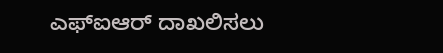ಎಫ್ಐಆರ್ ದಾಖಲಿಸಲು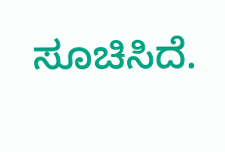ಸೂಚಿಸಿದೆ.